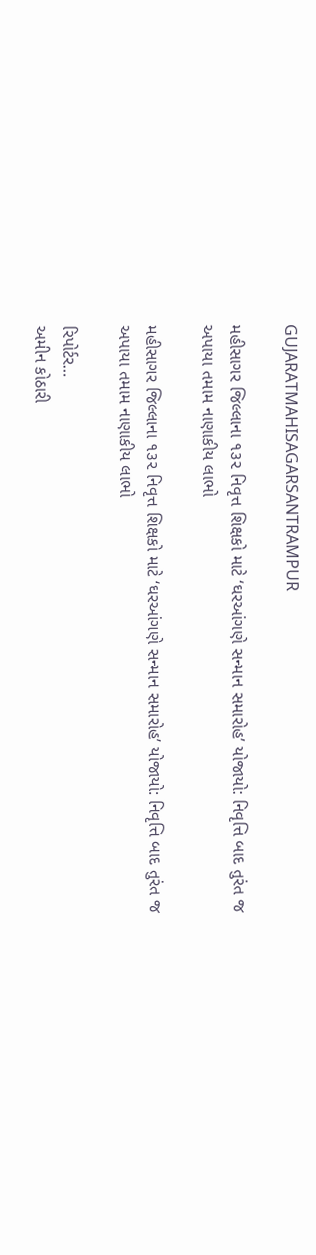GUJARATMAHISAGARSANTRAMPUR

મહીસાગર જિલ્લાના ૧૩૨ નિવૃત્ત શિક્ષકો માટે ‘ઘરઆંગણે સન્માન સમારોહ’ યોજાયો: નિવૃત્તિ બાદ તુરંત જ અપાયા તમામ નાણાકીય લાભો

મહીસાગર જિલ્લાના ૧૩૨ નિવૃત્ત શિક્ષકો માટે ‘ઘરઆંગણે સન્માન સમારોહ’ યોજાયો: નિવૃત્તિ બાદ તુરંત જ અપાયા તમામ નાણાકીય લાભો

રિપોર્ટર…
અમીન કોઠારી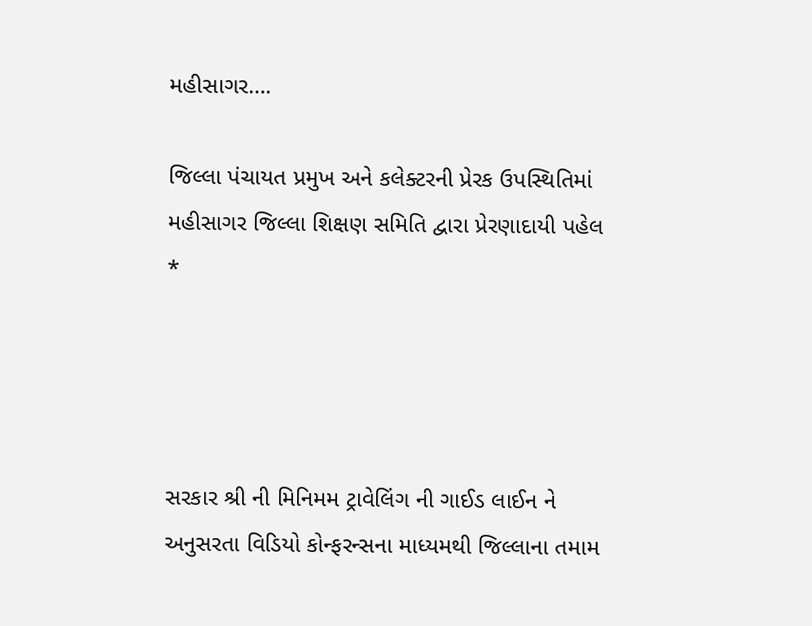મહીસાગર….

જિલ્લા પંચાયત પ્રમુખ અને કલેક્ટરની પ્રેરક ઉપસ્થિતિમાં મહીસાગર જિલ્લા શિક્ષણ સમિતિ દ્વારા પ્રેરણાદાયી પહેલ
*




સરકાર શ્રી ની મિનિમમ ટ્રાવેલિંગ ની ગાઈડ લાઈન ને અનુસરતા વિડિયો કોન્ફરન્સના માધ્યમથી જિલ્લાના તમામ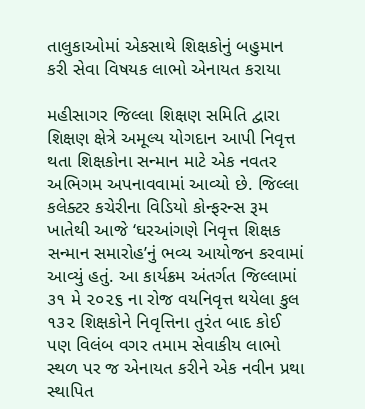તાલુકાઓમાં એકસાથે શિક્ષકોનું બહુમાન કરી સેવા વિષયક લાભો એનાયત કરાયા

મહીસાગર જિલ્લા શિક્ષણ સમિતિ દ્વારા શિક્ષણ ક્ષેત્રે અમૂલ્ય યોગદાન આપી નિવૃત્ત થતા શિક્ષકોના સન્માન માટે એક નવતર અભિગમ અપનાવવામાં આવ્યો છે. જિલ્લા કલેક્ટર કચેરીના વિડિયો કોન્ફરન્સ રૂમ ખાતેથી આજે ‘ઘરઆંગણે નિવૃત્ત શિક્ષક સન્માન સમારોહ’નું ભવ્ય આયોજન કરવામાં આવ્યું હતું. આ કાર્યક્રમ અંતર્ગત જિલ્લામાં ૩૧ મે ૨૦૨૬ ના રોજ વયનિવૃત્ત થયેલા કુલ ૧૩૨ શિક્ષકોને નિવૃત્તિના તુરંત બાદ કોઈ પણ વિલંબ વગર તમામ સેવાકીય લાભો સ્થળ પર જ એનાયત કરીને એક નવીન પ્રથા સ્થાપિત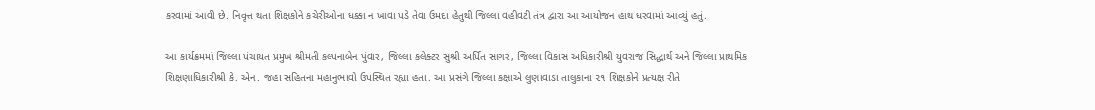કરવામાં આવી છે. નિવૃત્ત થતા શિક્ષકોને કચેરીઓના ધક્કા ન ખાવા પડે તેવા ઉમદા હેતુથી જિલ્લા વહીવટી તંત્ર દ્વારા આ આયોજન હાથ ધરવામાં આવ્યું હતું.

આ કાર્યક્રમમાં જિલ્લા પંચાયત પ્રમુખ શ્રીમતી કલ્પનાબેન પુંવાર, જિલ્લા કલેક્ટર સુશ્રી અર્પિત સાગર, જિલ્લા વિકાસ અધિકારીશ્રી યુવરાજ સિદ્ધાર્થ અને જિલ્લા પ્રાથમિક શિક્ષણાધિકારીશ્રી કે. એન. જહા સહિતના મહાનુભાવો ઉપસ્થિત રહ્યા હતા. આ પ્રસંગે જિલ્લા કક્ષાએ લુણાવાડા તાલુકાના ૨૧ શિક્ષકોને પ્રત્યક્ષ રીતે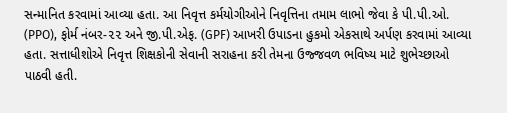સન્માનિત કરવામાં આવ્યા હતા. આ નિવૃત્ત કર્મયોગીઓને નિવૃત્તિના તમામ લાભો જેવા કે પી.પી.ઓ. (PPO), ફોર્મ નંબર-૨૨ અને જી.પી.એફ. (GPF) આખરી ઉપાડના હુકમો એકસાથે અર્પણ કરવામાં આવ્યા હતા. સત્તાધીશોએ નિવૃત્ત શિક્ષકોની સેવાની સરાહના કરી તેમના ઉજ્જવળ ભવિષ્ય માટે શુભેચ્છાઓ પાઠવી હતી.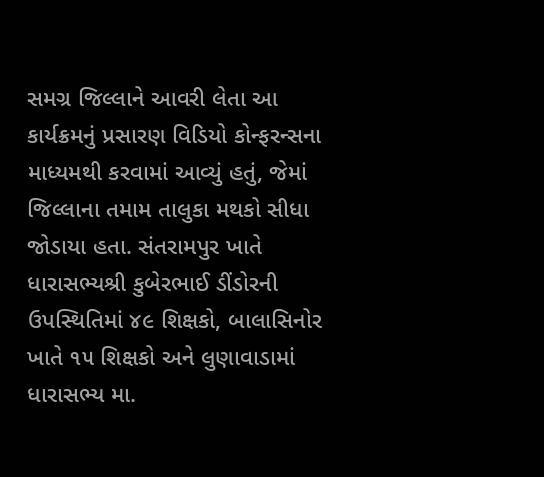સમગ્ર જિલ્લાને આવરી લેતા આ કાર્યક્રમનું પ્રસારણ વિડિયો કોન્ફરન્સના માધ્યમથી કરવામાં આવ્યું હતું, જેમાં જિલ્લાના તમામ તાલુકા મથકો સીધા જોડાયા હતા. સંતરામપુર ખાતે ધારાસભ્યશ્રી કુબેરભાઈ ડીંડોરની ઉપસ્થિતિમાં ૪૯ શિક્ષકો, બાલાસિનોર ખાતે ૧૫ શિક્ષકો અને લુણાવાડામાં ધારાસભ્ય મા.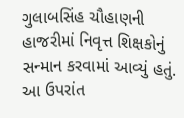ગુલાબસિંહ ચૌહાણની હાજરીમાં નિવૃત્ત શિક્ષકોનું સન્માન કરવામાં આવ્યું હતું. આ ઉપરાંત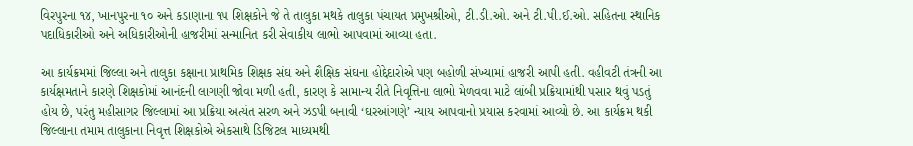વિરપુરના ૧૪, ખાનપુરના ૧૦ અને કડાણાના ૧૫ શિક્ષકોને જે તે તાલુકા મથકે તાલુકા પંચાયત પ્રમુખશ્રીઓ, ટી.ડી.ઓ. અને ટી.પી.ઈ.ઓ. સહિતના સ્થાનિક પદાધિકારીઓ અને અધિકારીઓની હાજરીમાં સન્માનિત કરી સેવાકીય લાભો આપવામાં આવ્યા હતા.

આ કાર્યક્રમમાં જિલ્લા અને તાલુકા કક્ષાના પ્રાથમિક શિક્ષક સંઘ અને શૈક્ષિક સંઘના હોદ્દેદારોએ પણ બહોળી સંખ્યામાં હાજરી આપી હતી. વહીવટી તંત્રની આ કાર્યક્ષમતાને કારણે શિક્ષકોમાં આનંદની લાગણી જોવા મળી હતી, કારણ કે સામાન્ય રીતે નિવૃત્તિના લાભો મેળવવા માટે લાંબી પ્રક્રિયામાંથી પસાર થવું પડતું હોય છે, પરંતુ મહીસાગર જિલ્લામાં આ પ્રક્રિયા અત્યંત સરળ અને ઝડપી બનાવી ‘ઘરઆંગણે’ ન્યાય આપવાનો પ્રયાસ કરવામાં આવ્યો છે. આ કાર્યક્રમ થકી જિલ્લાના તમામ તાલુકાના નિવૃત્ત શિક્ષકોએ એકસાથે ડિજિટલ માધ્યમથી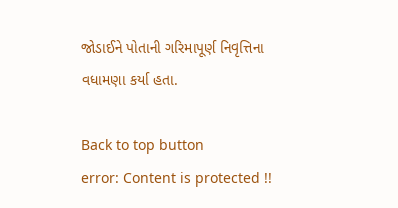જોડાઈને પોતાની ગરિમાપૂર્ણ નિવૃત્તિના વધામણા કર્યા હતા.

Back to top button
error: Content is protected !!